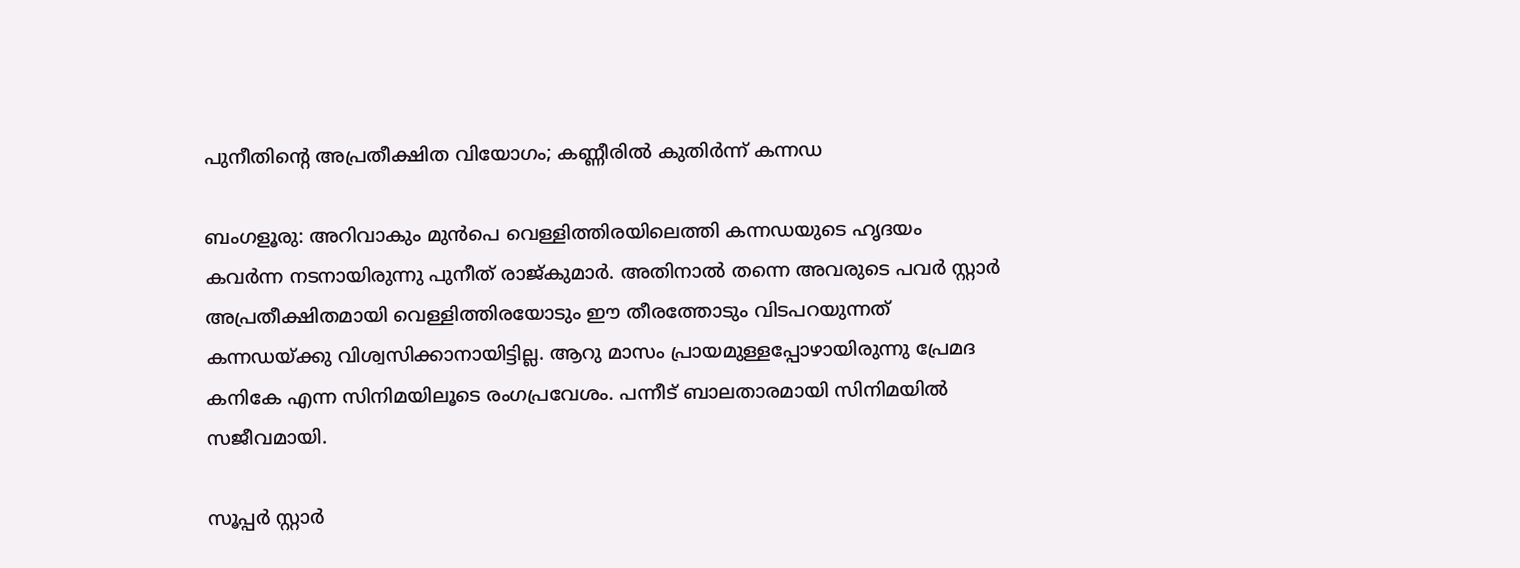പുനീതിന്റെ അപ്രതീക്ഷിത വിയോഗം; കണ്ണീരില്‍ കുതിര്‍ന്ന് കന്നഡ

ബംഗളൂരു: അറിവാകും മുന്‍പെ വെള്ളിത്തിരയിലെത്തി കന്നഡയുടെ ഹൃദയം കവര്‍ന്ന നടനായിരുന്നു പുനീത് രാജ്കുമാര്‍. അതിനാല്‍ തന്നെ അവരുടെ പവര്‍ സ്റ്റാര്‍ അപ്രതീക്ഷിതമായി വെള്ളിത്തിരയോടും ഈ തീരത്തോടും വിടപറയുന്നത് കന്നഡയ്ക്കു വിശ്വസിക്കാനായിട്ടില്ല. ആറു മാസം പ്രായമുള്ളപ്പോഴായിരുന്നു പ്രേമദ കനികേ എന്ന സിനിമയിലൂടെ രംഗപ്രവേശം. പന്നീട് ബാലതാരമായി സിനിമയില്‍ സജീവമായി.

സൂപ്പര്‍ സ്റ്റാര്‍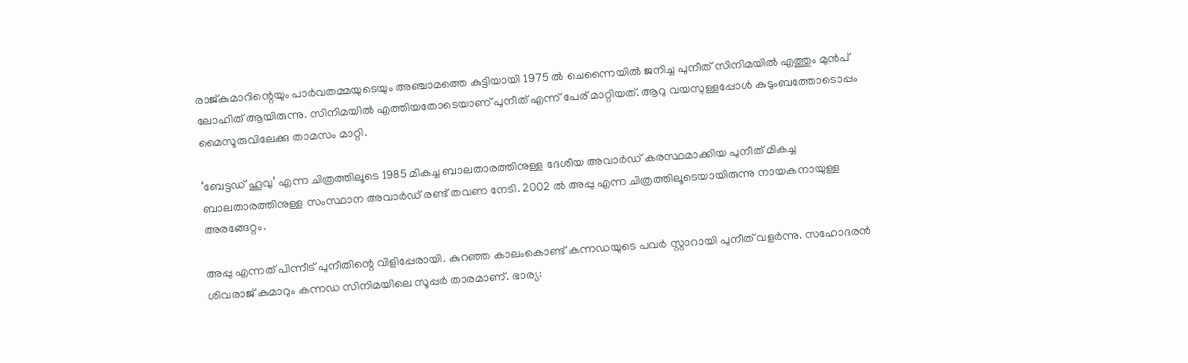രാജ്കുമാറിന്റെയും പാര്‍വതമ്മയുടെയും അഞ്ചാമത്തെ കുട്ടിയായി 1975 ല്‍ ചെന്നൈയില്‍ ജനിച്ച പുനീത് സിനിമയില്‍ എത്തും മുന്‍പ് ലോഹിത് ആയിരുന്നു. സിനിമയില്‍ എത്തിയതോടെയാണ് പുനീത് എന്ന് പേര് മാറ്റിയത്. ആറു വയസുള്ളപ്പോള്‍ കുടുംബത്തോടൊപ്പം മൈസൂരുവിലേക്കു താമസം മാറ്റി.

‘ബേട്ടഡ് ഹൂവു’ എന്ന ചിത്രത്തിലൂടെ 1985 മികച്ച ബാലതാരത്തിനുള്ള ദേശീയ അവാര്‍ഡ് കരസ്ഥമാക്കിയ പുനീത് മികച്ച ബാലതാരത്തിനുള്ള സംസ്ഥാന അവാര്‍ഡ് രണ്ട് തവണ നേടി. 2002 ല്‍ അപ്പു എന്ന ചിത്രത്തിലൂടെയായിരുന്നു നായകനായുള്ള അരങ്ങേറ്റം.

അപ്പു എന്നത് പിന്നീട് പുനീതിന്റെ വിളിപ്പേരായി. കുറഞ്ഞ കാലംകൊണ്ട് കന്നഡയുടെ പവര്‍ സ്റ്റാറായി പുനീത് വളര്‍ന്നു. സഹോദരന്‍ ശിവരാജ് കുമാറും കന്നഡ സിനിമയിലെ സൂപ്പര്‍ താരമാണ്. ഭാര്യ: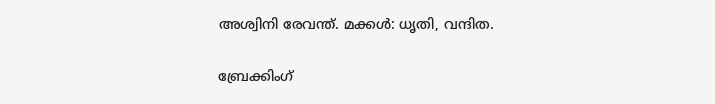അശ്വിനി രേവന്ത്. മക്കള്‍: ധൃതി, വന്ദിത.

ബ്രേക്കിംഗ്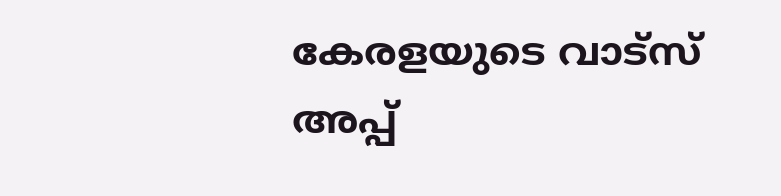കേരളയുടെ വാട്സ് അപ്പ്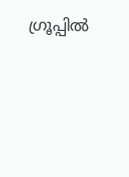ഗ്രൂപ്പിൽ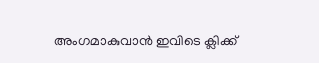അംഗമാകുവാൻ ഇവിടെ ക്ലിക്ക്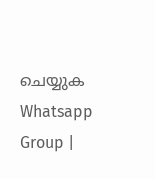ചെയ്യുക Whatsapp Group |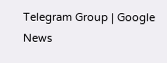Telegram Group | Google News